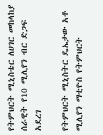የትምህርት ሚኒስቴር ለሀገር መከላከያ ሰራዊት የ10 ሚሊየን ብር ድጋፍ አደረገ

የትምህርት ሚኒስትር ዴኤታው አቶ ሚሊየን ማቲዮስ የትምህርት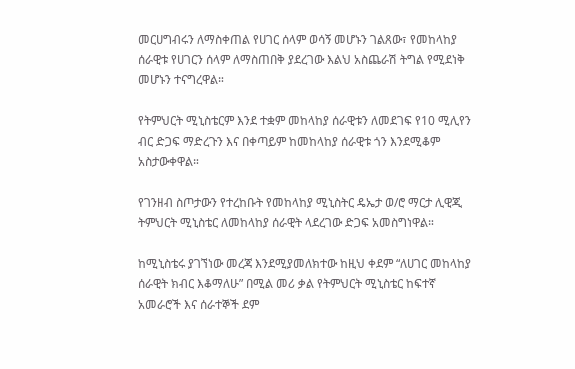መርሀግብሩን ለማስቀጠል የሀገር ሰላም ወሳኝ መሆኑን ገልጸው፣ የመከላከያ ሰራዊቱ የሀገርን ሰላም ለማስጠበቅ ያደረገው እልህ አስጨራሽ ትግል የሚደነቅ መሆኑን ተናግረዋል።

የትምህርት ሚኒስቴርም እንደ ተቋም መከላከያ ሰራዊቱን ለመደገፍ የ10 ሚሊየን ብር ድጋፍ ማድረጉን እና በቀጣይም ከመከላከያ ሰራዊቱ ጎን እንደሚቆም አስታውቀዋል።

የገንዘብ ስጦታውን የተረከቡት የመከላከያ ሚኒስትር ዴኤታ ወ/ሮ ማርታ ሊዊጂ ትምህርት ሚኒስቴር ለመከላከያ ሰራዊት ላደረገው ድጋፍ አመስግነዋል።

ከሚኒስቴሩ ያገኘነው መረጃ እንደሚያመለክተው ከዚህ ቀደም “ለሀገር መከላከያ ሰራዊት ክብር እቆማለሁ” በሚል መሪ ቃል የትምህርት ሚኒስቴር ከፍተኛ አመራሮች እና ሰራተኞች ደም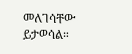መለገሳቸው ይታወሳል።